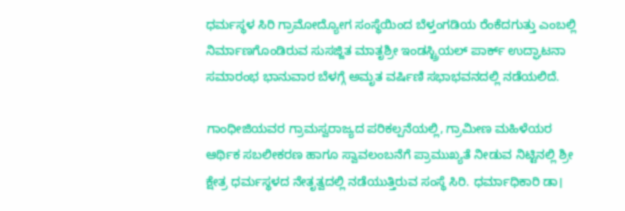ಧರ್ಮಸ್ಥಳ ಸಿರಿ ಗ್ರಾಮೋದ್ಯೋಗ ಸಂಸ್ಥೆಯಿಂದ ಬೆಳ್ತಂಗಡಿಯ ರೆಂಕೆದಗುತ್ತು ಎಂಬಲ್ಲಿ ನಿರ್ಮಾಣಗೊಂಡಿರುವ ಸುಸಜ್ಜಿತ ಮಾತೃಶ್ರೀ ಇಂಡಸ್ಟ್ರಿಯಲ್‌ ಪಾರ್ಕ್‌ ಉದ್ಘಾಟನಾ ಸಮಾರಂಭ ಭಾನುವಾರ ಬೆಳಗ್ಗೆ ಅಮೃತ ವರ್ಷಿಣಿ ಸಭಾಭವನದಲ್ಲಿ ನಡೆಯಲಿದೆ.

ಗಾಂಧೀಜಿಯವರ ಗ್ರಾಮಸ್ವರಾಜ್ಯದ ಪರಿಕಲ್ಪನೆಯಲ್ಲಿ, ಗ್ರಾಮೀಣ ಮಹಿಳೆಯರ ಆರ್ಥಿಕ ಸಬಲೀಕರಣ ಹಾಗೂ ಸ್ವಾವಲಂಬನೆಗೆ ಪ್ರಾಮುಖ್ಯತೆ ನೀಡುವ ನಿಟ್ಟಿನಲ್ಲಿ ಶ್ರೀ ಕ್ಷೇತ್ರ ಧರ್ಮಸ್ಥಳದ ನೇತೃತ್ವದಲ್ಲಿ ನಡೆಯುತ್ತಿರುವ ಸಂಸ್ಥೆ ಸಿರಿ. ಧರ್ಮಾಧಿಕಾರಿ ಡಾ।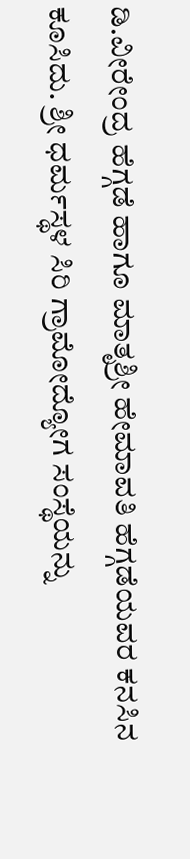ಡಿ.ವೀರೇಂದ್ರ ಹೆಗ್ಗಡೆ ಹಾಗೂ ಮಾತೃಶ್ರೀ ಹೇಮಾವತಿ ಹೆಗ್ಗಡೆಯವರ ಕನಸಿನ ಕೂಸಿದು. ಶ್ರೀ ಧರ್ಮಸ್ಥಳ ಸಿರಿ ಗ್ರಾಮೋದ್ಯೋಗ ಸಂಸ್ಥೆಯನ್ನು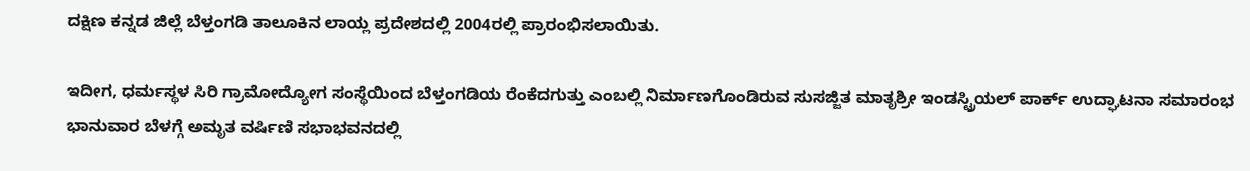ದಕ್ಷಿಣ ಕನ್ನಡ ಜಿಲ್ಲೆ ಬೆಳ್ತಂಗಡಿ ತಾಲೂಕಿನ ಲಾಯ್ಲ ಪ್ರದೇಶದಲ್ಲಿ 2004ರಲ್ಲಿ ಪ್ರಾರಂಭಿಸಲಾಯಿತು.

ಇದೀಗ, ಧರ್ಮಸ್ಥಳ ಸಿರಿ ಗ್ರಾಮೋದ್ಯೋಗ ಸಂಸ್ಥೆಯಿಂದ ಬೆಳ್ತಂಗಡಿಯ ರೆಂಕೆದಗುತ್ತು ಎಂಬಲ್ಲಿ ನಿರ್ಮಾಣಗೊಂಡಿರುವ ಸುಸಜ್ಜಿತ ಮಾತೃಶ್ರೀ ಇಂಡಸ್ಟ್ರಿಯಲ್‌ ಪಾರ್ಕ್‌ ಉದ್ಘಾಟನಾ ಸಮಾರಂಭ ಭಾನುವಾರ ಬೆಳಗ್ಗೆ ಅಮೃತ ವರ್ಷಿಣಿ ಸಭಾಭವನದಲ್ಲಿ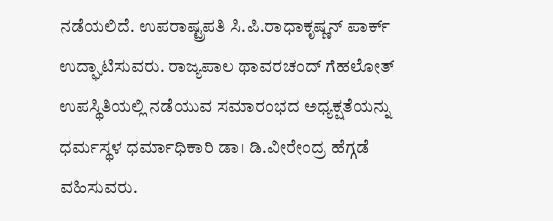ನಡೆಯಲಿದೆ. ಉಪರಾಷ್ಟ್ರಪತಿ ಸಿ.ಪಿ.ರಾಧಾಕೃಷ್ಣನ್‌ ಪಾರ್ಕ್‌ ಉದ್ಘಾಟಿಸುವರು. ರಾಜ್ಯಪಾಲ ಥಾವರಚಂದ್‌ ಗೆಹಲೋತ್‌ ಉಪಸ್ಥಿತಿಯಲ್ಲಿ ನಡೆಯುವ ಸಮಾರಂಭದ ಅಧ್ಯಕ್ಷತೆಯನ್ನು ಧರ್ಮಸ್ಥಳ ಧರ್ಮಾಧಿಕಾರಿ ಡಾ। ಡಿ.ವೀರೇಂದ್ರ ಹೆಗ್ಗಡೆ ವಹಿಸುವರು.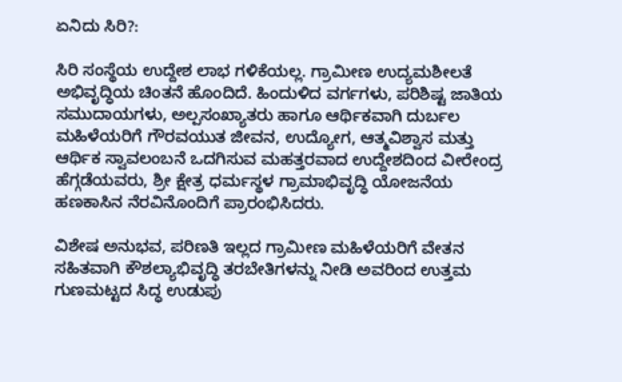ಏನಿದು ಸಿರಿ?:

ಸಿರಿ ಸಂಸ್ಥೆಯ ಉದ್ದೇಶ ಲಾಭ ಗಳಿಕೆಯಲ್ಲ. ಗ್ರಾಮೀಣ ಉದ್ಯಮಶೀಲತೆ ಅಭಿವೃದ್ಧಿಯ ಚಿಂತನೆ ಹೊಂದಿದೆ. ಹಿಂದುಳಿದ ವರ್ಗಗಳು, ಪರಿಶಿಷ್ಟ ಜಾತಿಯ ಸಮುದಾಯಗಳು, ಅಲ್ಪಸಂಖ್ಯಾತರು ಹಾಗೂ ಆರ್ಥಿಕವಾಗಿ ದುರ್ಬಲ ಮಹಿಳೆಯರಿಗೆ ಗೌರವಯುತ ಜೀವನ, ಉದ್ಯೋಗ, ಆತ್ಮವಿಶ್ವಾಸ ಮತ್ತು ಆರ್ಥಿಕ ಸ್ವಾವಲಂಬನೆ ಒದಗಿಸುವ ಮಹತ್ತರವಾದ ಉದ್ದೇಶದಿಂದ ವೀರೇಂದ್ರ ಹೆಗ್ಗಡೆಯವರು, ಶ್ರೀ ಕ್ಷೇತ್ರ ಧರ್ಮಸ್ಥಳ ಗ್ರಾಮಾಭಿವೃದ್ಧಿ ಯೋಜನೆಯ ಹಣಕಾಸಿನ ನೆರವಿನೊಂದಿಗೆ ಪ್ರಾರಂಭಿಸಿದರು.

ವಿಶೇಷ ಅನುಭವ, ಪರಿಣತಿ ಇಲ್ಲದ ಗ್ರಾಮೀಣ ಮಹಿಳೆಯರಿಗೆ ವೇತನ ಸಹಿತವಾಗಿ ಕೌಶಲ್ಯಾಭಿವೃದ್ಧಿ ತರಬೇತಿಗಳನ್ನು ನೀಡಿ ಅವರಿಂದ ಉತ್ತಮ ಗುಣಮಟ್ಟದ ಸಿದ್ಧ ಉಡುಪು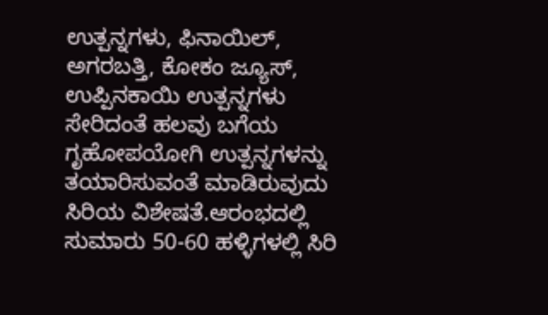ಉತ್ಪನ್ನಗಳು, ಫಿನಾಯಿಲ್, ಅಗರಬತ್ತಿ, ಕೋಕಂ ಜ್ಯೂಸ್, ಉಪ್ಪಿನಕಾಯಿ ಉತ್ಪನ್ನಗಳು ಸೇರಿದಂತೆ ಹಲವು ಬಗೆಯ ಗೃಹೋಪಯೋಗಿ ಉತ್ಪನ್ನಗಳನ್ನು ತಯಾರಿಸುವಂತೆ ಮಾಡಿರುವುದು ಸಿರಿಯ ವಿಶೇಷತೆ.ಆರಂಭದಲ್ಲಿ ಸುಮಾರು 50-60 ಹಳ್ಳಿಗಳಲ್ಲಿ ಸಿರಿ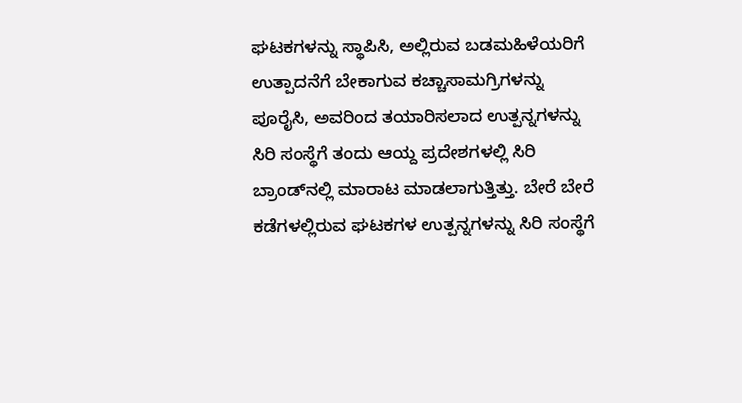ಘಟಕಗಳನ್ನು ಸ್ಥಾಪಿಸಿ, ಅಲ್ಲಿರುವ ಬಡಮಹಿಳೆಯರಿಗೆ ಉತ್ಪಾದನೆಗೆ ಬೇಕಾಗುವ ಕಚ್ಚಾಸಾಮಗ್ರಿಗಳನ್ನು ಪೂರೈಸಿ, ಅವರಿಂದ ತಯಾರಿಸಲಾದ ಉತ್ಪನ್ನಗಳನ್ನು ಸಿರಿ ಸಂಸ್ಥೆಗೆ ತಂದು ಆಯ್ದ ಪ್ರದೇಶಗಳಲ್ಲಿ ಸಿರಿ ಬ್ರಾಂಡ್‌ನಲ್ಲಿ ಮಾರಾಟ ಮಾಡಲಾಗುತ್ತಿತ್ತು. ಬೇರೆ ಬೇರೆ ಕಡೆಗಳಲ್ಲಿರುವ ಘಟಕಗಳ ಉತ್ಪನ್ನಗಳನ್ನು ಸಿರಿ ಸಂಸ್ಥೆಗೆ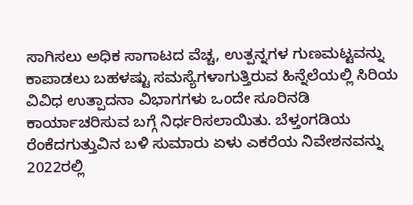ಸಾಗಿಸಲು ಅಧಿಕ ಸಾಗಾಟದ ವೆಚ್ಚ, ಉತ್ಪನ್ನಗಳ ಗುಣಮಟ್ಟವನ್ನು ಕಾಪಾಡಲು ಬಹಳಷ್ಟು ಸಮಸ್ಯೆಗಳಾಗುತ್ತಿರುವ ಹಿನ್ನೆಲೆಯಲ್ಲಿ ಸಿರಿಯ ವಿವಿಧ ಉತ್ಪಾದನಾ ವಿಭಾಗಗಳು ಒಂದೇ ಸೂರಿನಡಿ ಕಾರ್ಯಾಚರಿಸುವ ಬಗ್ಗೆ ನಿರ್ಧರಿಸಲಾಯಿತು. ಬೆಳ್ತಂಗಡಿಯ ರೆಂಕೆದಗುತ್ತುವಿನ ಬಳಿ ಸುಮಾರು ಏಳು ಎಕರೆಯ ನಿವೇಶನವನ್ನು 2022ರಲ್ಲಿ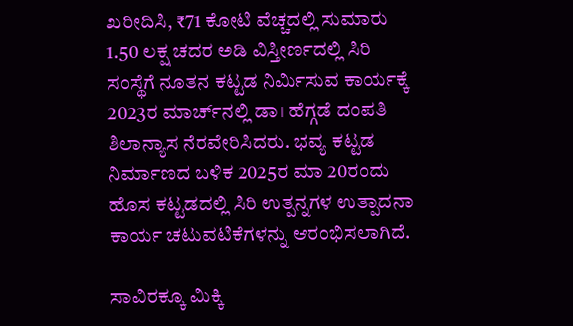ಖರೀದಿಸಿ, ₹71 ಕೋಟಿ ವೆಚ್ಚದಲ್ಲಿ ಸುಮಾರು 1.50 ಲಕ್ಷ ಚದರ ಅಡಿ ವಿಸ್ತೀರ್ಣದಲ್ಲಿ ಸಿರಿ ಸಂಸ್ಥೆಗೆ ನೂತನ ಕಟ್ಟಡ ನಿರ್ಮಿಸುವ ಕಾರ್ಯಕ್ಕೆ 2023ರ ಮಾರ್ಚ್‌ನಲ್ಲಿ ಡಾ। ಹೆಗ್ಗಡೆ ದಂಪತಿ ಶಿಲಾನ್ಯಾಸ ನೆರವೇರಿಸಿದರು. ಭವ್ಯ ಕಟ್ಟಡ ನಿರ್ಮಾಣದ ಬಳಿಕ 2025ರ ಮಾ 20ರಂದು ಹೊಸ ಕಟ್ಟಡದಲ್ಲಿ ಸಿರಿ ಉತ್ಪನ್ನಗಳ ಉತ್ಪಾದನಾ ಕಾರ್ಯ ಚಟುವಟಿಕೆಗಳನ್ನು ಆರಂಭಿಸಲಾಗಿದೆ.

ಸಾವಿರಕ್ಕೂ ಮಿಕ್ಕಿ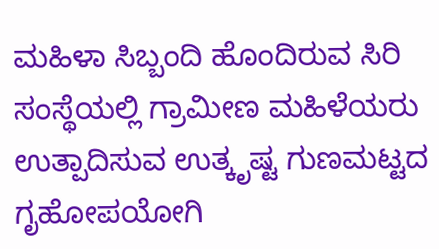ಮಹಿಳಾ ಸಿಬ್ಬಂದಿ ಹೊಂದಿರುವ ಸಿರಿ ಸಂಸ್ಥೆಯಲ್ಲಿ ಗ್ರಾಮೀಣ ಮಹಿಳೆಯರು ಉತ್ಪಾದಿಸುವ ಉತ್ಕೃಷ್ಟ ಗುಣಮಟ್ಟದ ಗೃಹೋಪಯೋಗಿ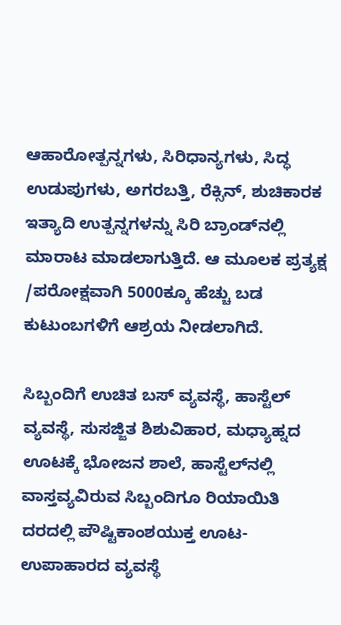ಆಹಾರೋತ್ಪನ್ನಗಳು, ಸಿರಿಧಾನ್ಯಗಳು, ಸಿದ್ಧ ಉಡುಪುಗಳು, ಅಗರಬತ್ತಿ, ರೆಕ್ಸಿನ್, ಶುಚಿಕಾರಕ ಇತ್ಯಾದಿ ಉತ್ಪನ್ನಗಳನ್ನು ಸಿರಿ ಬ್ರಾಂಡ್‌ನಲ್ಲಿ ಮಾರಾಟ ಮಾಡಲಾಗುತ್ತಿದೆ. ಆ ಮೂಲಕ ಪ್ರತ್ಯಕ್ಷ /ಪರೋಕ್ಷವಾಗಿ 5000ಕ್ಕೂ ಹೆಚ್ಚು ಬಡ ಕುಟುಂಬಗಳಿಗೆ ಆಶ್ರಯ ನೀಡಲಾಗಿದೆ.

ಸಿಬ್ಬಂದಿಗೆ ಉಚಿತ ಬಸ್ ವ್ಯವಸ್ಥೆ, ಹಾಸ್ಟೆಲ್‌ ವ್ಯವಸ್ಥೆ, ಸುಸಜ್ಜಿತ ಶಿಶುವಿಹಾರ, ಮಧ್ಯಾಹ್ನದ ಊಟಕ್ಕೆ ಭೋಜನ ಶಾಲೆ, ಹಾಸ್ಟೆಲ್‌ನಲ್ಲಿ ವಾಸ್ತವ್ಯವಿರುವ ಸಿಬ್ಬಂದಿಗೂ ರಿಯಾಯಿತಿ ದರದಲ್ಲಿ ಪೌಷ್ಟಿಕಾಂಶಯುಕ್ತ ಊಟ-ಉಪಾಹಾರದ ವ್ಯವಸ್ಥೆ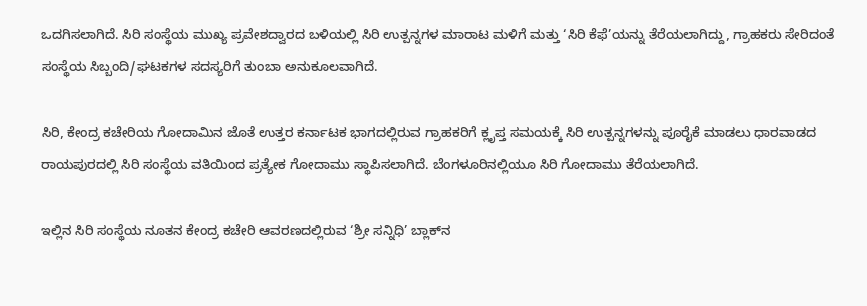ಒದಗಿಸಲಾಗಿದೆ. ಸಿರಿ ಸಂಸ್ಥೆಯ ಮುಖ್ಯ ಪ್ರವೇಶದ್ವಾರದ ಬಳಿಯಲ್ಲಿ ಸಿರಿ ಉತ್ಪನ್ನಗಳ ಮಾರಾಟ ಮಳಿಗೆ ಮತ್ತು ‘ಸಿರಿ ಕೆಫೆ’ಯನ್ನು ತೆರೆಯಲಾಗಿದ್ದು, ಗ್ರಾಹಕರು ಸೇರಿದಂತೆ ಸಂಸ್ಥೆಯ ಸಿಬ್ಬಂದಿ/ಘಟಕಗಳ ಸದಸ್ಯರಿಗೆ ತುಂಬಾ ಅನುಕೂಲವಾಗಿದೆ.

ಸಿರಿ, ಕೇಂದ್ರ ಕಚೇರಿಯ ಗೋದಾಮಿನ ಜೊತೆ ಉತ್ತರ ಕರ್ನಾಟಕ ಭಾಗದಲ್ಲಿರುವ ಗ್ರಾಹಕರಿಗೆ ಕ್ಲೃಪ್ತ ಸಮಯಕ್ಕೆ ಸಿರಿ ಉತ್ಪನ್ನಗಳನ್ನು ಪೂರೈಕೆ ಮಾಡಲು ಧಾರವಾಡದ ರಾಯಪುರದಲ್ಲಿ ಸಿರಿ ಸಂಸ್ಥೆಯ ವತಿಯಿಂದ ಪ್ರತ್ಯೇಕ ಗೋದಾಮು ಸ್ಥಾಪಿಸಲಾಗಿದೆ. ಬೆಂಗಳೂರಿನಲ್ಲಿಯೂ ಸಿರಿ ಗೋದಾಮು ತೆರೆಯಲಾಗಿದೆ.

ಇಲ್ಲಿನ ಸಿರಿ ಸಂಸ್ಥೆಯ ನೂತನ ಕೇಂದ್ರ ಕಚೇರಿ ಆವರಣದಲ್ಲಿರುವ ‘ಶ್ರೀ ಸನ್ನಿಧಿ’ ಬ್ಲಾಕ್‌ನ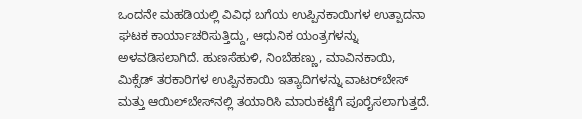ಒಂದನೇ ಮಹಡಿಯಲ್ಲಿ ವಿವಿಧ ಬಗೆಯ ಉಪ್ಪಿನಕಾಯಿಗಳ ಉತ್ಪಾದನಾ ಘಟಕ ಕಾರ್ಯಾಚರಿಸುತ್ತಿದ್ದು, ಆಧುನಿಕ ಯಂತ್ರಗಳನ್ನು ಅಳವಡಿಸಲಾಗಿದೆ. ಹುಣಸೆಹುಳಿ, ನಿಂಬೆಹಣ್ಣು, ಮಾವಿನಕಾಯಿ, ಮಿಕ್ಸೆಡ್ ತರಕಾರಿಗಳ ಉಪ್ಪಿನಕಾಯಿ ಇತ್ಯಾದಿಗಳನ್ನು ವಾಟರ್‌ಬೇಸ್ ಮತ್ತು ಆಯಿಲ್‌ಬೇಸ್‌ನಲ್ಲಿ ತಯಾರಿಸಿ ಮಾರುಕಟ್ಟೆಗೆ ಪೂರೈಸಲಾಗುತ್ತದೆ.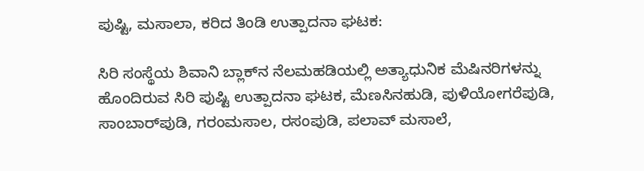ಪುಷ್ಟಿ, ಮಸಾಲಾ, ಕರಿದ ತಿಂಡಿ ಉತ್ಪಾದನಾ ಘಟಕ:

ಸಿರಿ ಸಂಸ್ಥೆಯ ಶಿವಾನಿ ಬ್ಲಾಕ್‌ನ ನೆಲಮಹಡಿಯಲ್ಲಿ ಅತ್ಯಾಧುನಿಕ ಮೆಷಿನರಿಗಳನ್ನು ಹೊಂದಿರುವ ಸಿರಿ ಪುಷ್ಟಿ ಉತ್ಪಾದನಾ ಘಟಕ, ಮೆಣಸಿನಹುಡಿ, ಪುಳಿಯೋಗರೆಪುಡಿ, ಸಾಂಬಾರ್‌ಪುಡಿ, ಗರಂಮಸಾಲ, ರಸಂಪುಡಿ, ಪಲಾವ್ ಮಸಾಲೆ,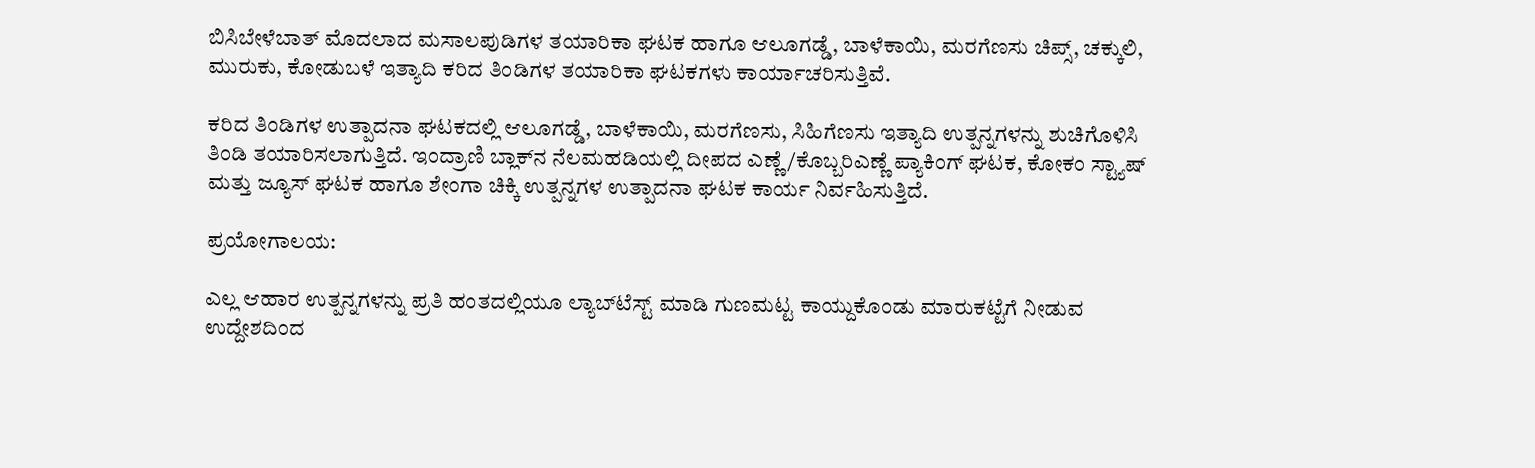ಬಿಸಿಬೇಳೆಬಾತ್ ಮೊದಲಾದ ಮಸಾಲಪುಡಿಗಳ ತಯಾರಿಕಾ ಘಟಕ ಹಾಗೂ ಆಲೂಗಡ್ಡೆ, ಬಾಳೆಕಾಯಿ, ಮರಗೆಣಸು ಚಿಪ್ಸ್, ಚಕ್ಕುಲಿ, ಮುರುಕು, ಕೋಡುಬಳೆ ಇತ್ಯಾದಿ ಕರಿದ ತಿಂಡಿಗಳ ತಯಾರಿಕಾ ಘಟಕಗಳು ಕಾರ್ಯಾಚರಿಸುತ್ತಿವೆ.

ಕರಿದ ತಿಂಡಿಗಳ ಉತ್ಪಾದನಾ ಘಟಕದಲ್ಲಿ ಆಲೂಗಡ್ಡೆ, ಬಾಳೆಕಾಯಿ, ಮರಗೆಣಸು, ಸಿಹಿಗೆಣಸು ಇತ್ಯಾದಿ ಉತ್ಪನ್ನಗಳನ್ನು ಶುಚಿಗೊಳಿಸಿ ತಿಂಡಿ ತಯಾರಿಸಲಾಗುತ್ತಿದೆ. ಇಂದ್ರಾಣಿ ಬ್ಲಾಕ್‌ನ ನೆಲಮಹಡಿಯಲ್ಲಿ ದೀಪದ ಎಣ್ಣೆ /ಕೊಬ್ಬರಿಎಣ್ಣೆ ಪ್ಯಾಕಿಂಗ್ ಘಟಕ, ಕೋಕಂ ಸ್ಟ್ಯಾಷ್ ಮತ್ತು ಜ್ಯೂಸ್ ಘಟಕ ಹಾಗೂ ಶೇಂಗಾ ಚಿಕ್ಕಿ ಉತ್ಪನ್ನಗಳ ಉತ್ಪಾದನಾ ಘಟಕ ಕಾರ್ಯ ನಿರ್ವಹಿಸುತ್ತಿದೆ.

ಪ್ರಯೋಗಾಲಯ:

ಎಲ್ಲ ಆಹಾರ ಉತ್ಪನ್ನಗಳನ್ನು ಪ್ರತಿ ಹಂತದಲ್ಲಿಯೂ ಲ್ಯಾಬ್‌ಟೆಸ್ಟ್ ಮಾಡಿ ಗುಣಮಟ್ಟ ಕಾಯ್ದುಕೊಂಡು ಮಾರುಕಟ್ಟೆಗೆ ನೀಡುವ ಉದ್ದೇಶದಿಂದ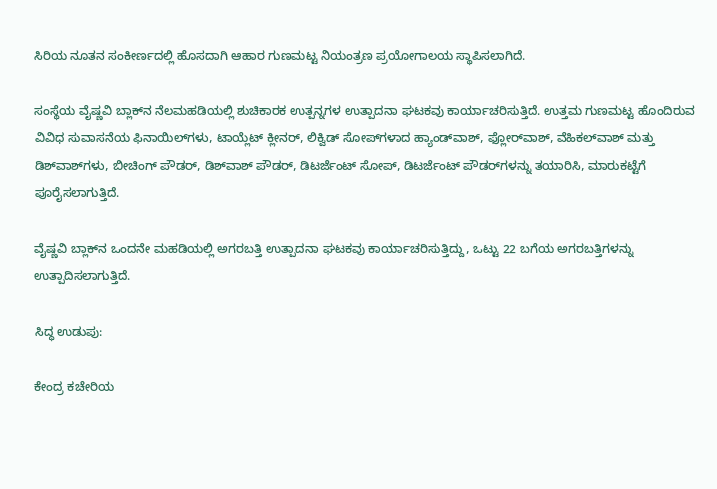ಸಿರಿಯ ನೂತನ ಸಂಕೀರ್ಣದಲ್ಲಿ ಹೊಸದಾಗಿ ಆಹಾರ ಗುಣಮಟ್ಟ ನಿಯಂತ್ರಣ ಪ್ರಯೋಗಾಲಯ ಸ್ಥಾಪಿಸಲಾಗಿದೆ.

ಸಂಸ್ಥೆಯ ವೈಷ್ಣವಿ ಬ್ಲಾಕ್‌ನ ನೆಲಮಹಡಿಯಲ್ಲಿ ಶುಚಿಕಾರಕ ಉತ್ಪನ್ನಗಳ ಉತ್ಪಾದನಾ ಘಟಕವು ಕಾರ್ಯಾಚರಿಸುತ್ತಿದೆ. ಉತ್ತಮ ಗುಣಮಟ್ಟ ಹೊಂದಿರುವ ವಿವಿಧ ಸುವಾಸನೆಯ ಫಿನಾಯಿಲ್‌ಗಳು, ಟಾಯ್ಲೆಟ್ ಕ್ಲೀನರ್, ಲಿಕ್ವಿಡ್ ಸೋಪ್‌ಗಳಾದ ಹ್ಯಾಂಡ್‌ವಾಶ್, ಫ್ಲೋರ್‌ವಾಶ್, ವೆಹಿಕಲ್‌ವಾಶ್ ಮತ್ತು ಡಿಶ್‌ವಾಶ್‌ಗಳು, ಬೀಚಿಂಗ್ ಪೌಡರ್, ಡಿಶ್‌ವಾಶ್ ಪೌಡರ್, ಡಿಟರ್ಜೆಂಟ್ ಸೋಪ್, ಡಿಟರ್ಜೆಂಟ್ ಪೌಡರ್‌ಗಳನ್ನು ತಯಾರಿಸಿ, ಮಾರುಕಟ್ಟೆಗೆ ಪೂರೈಸಲಾಗುತ್ತಿದೆ.

ವೈಷ್ಣವಿ ಬ್ಲಾಕ್‌ನ ಒಂದನೇ ಮಹಡಿಯಲ್ಲಿ ಅಗರಬತ್ತಿ ಉತ್ಪಾದನಾ ಘಟಕವು ಕಾರ್ಯಾಚರಿಸುತ್ತಿದ್ದು, ಒಟ್ಟು 22 ಬಗೆಯ ಅಗರಬತ್ತಿಗಳನ್ನು ಉತ್ಪಾದಿಸಲಾಗುತ್ತಿದೆ.

ಸಿದ್ಧ ಉಡುಪು:

ಕೇಂದ್ರ ಕಚೇರಿಯ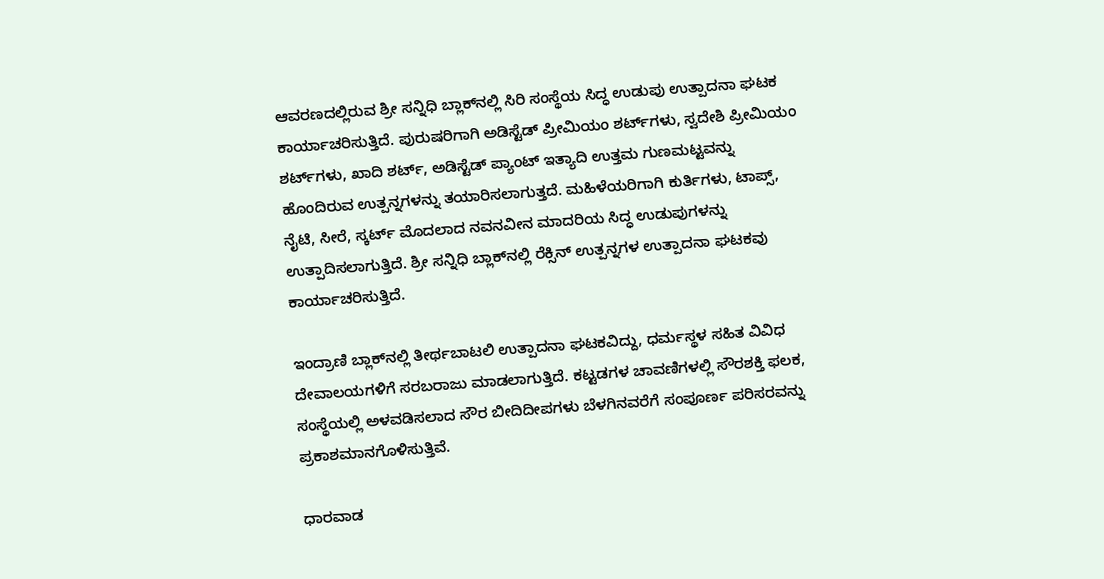ಆವರಣದಲ್ಲಿರುವ ಶ್ರೀ ಸನ್ನಿಧಿ ಬ್ಲಾಕ್‌ನಲ್ಲಿ ಸಿರಿ ಸಂಸ್ಥೆಯ ಸಿದ್ಧ ಉಡುಪು ಉತ್ಪಾದನಾ ಘಟಕ ಕಾರ್ಯಾಚರಿಸುತ್ತಿದೆ. ಪುರುಷರಿಗಾಗಿ ಅಡಿಸ್ಟೆಡ್ ಪ್ರೀಮಿಯಂ ಶರ್ಟ್‌ಗಳು, ಸ್ವದೇಶಿ ಪ್ರೀಮಿಯಂ ಶರ್ಟ್‌ಗಳು, ಖಾದಿ ಶರ್ಟ್, ಅಡಿಸ್ಟೆಡ್ ಪ್ಯಾಂಟ್ ಇತ್ಯಾದಿ ಉತ್ತಮ ಗುಣಮಟ್ಟವನ್ನು ಹೊಂದಿರುವ ಉತ್ಪನ್ನಗಳನ್ನು ತಯಾರಿಸಲಾಗುತ್ತದೆ. ಮಹಿಳೆಯರಿಗಾಗಿ ಕುರ್ತಿಗಳು, ಟಾಪ್ಸ್, ನೈಟಿ, ಸೀರೆ, ಸ್ಕರ್ಟ್ ಮೊದಲಾದ ನವನವೀನ ಮಾದರಿಯ ಸಿದ್ಧ ಉಡುಪುಗಳನ್ನು ಉತ್ಪಾದಿಸಲಾಗುತ್ತಿದೆ. ಶ್ರೀ ಸನ್ನಿಧಿ ಬ್ಲಾಕ್‌ನಲ್ಲಿ ರೆಕ್ಸಿನ್ ಉತ್ಪನ್ನಗಳ ಉತ್ಪಾದನಾ ಘಟಕವು ಕಾರ್ಯಾಚರಿಸುತ್ತಿದೆ.

ಇಂದ್ರಾಣಿ ಬ್ಲಾಕ್‌ನಲ್ಲಿ ತೀರ್ಥಬಾಟಲಿ ಉತ್ಪಾದನಾ ಘಟಕವಿದ್ದು, ಧರ್ಮಸ್ಥಳ ಸಹಿತ ವಿವಿಧ ದೇವಾಲಯಗಳಿಗೆ ಸರಬರಾಜು ಮಾಡಲಾಗುತ್ತಿದೆ. ಕಟ್ಟಡಗಳ ಚಾವಣಿಗಳಲ್ಲಿ ಸೌರಶಕ್ತಿ ಫಲಕ, ಸಂಸ್ಥೆಯಲ್ಲಿ ಅಳವಡಿಸಲಾದ ಸೌರ ಬೀದಿದೀಪಗಳು ಬೆಳಗಿನವರೆಗೆ ಸಂಪೂರ್ಣ ಪರಿಸರವನ್ನು ಪ್ರಕಾಶಮಾನಗೊಳಿಸುತ್ತಿವೆ.

ಧಾರವಾಡ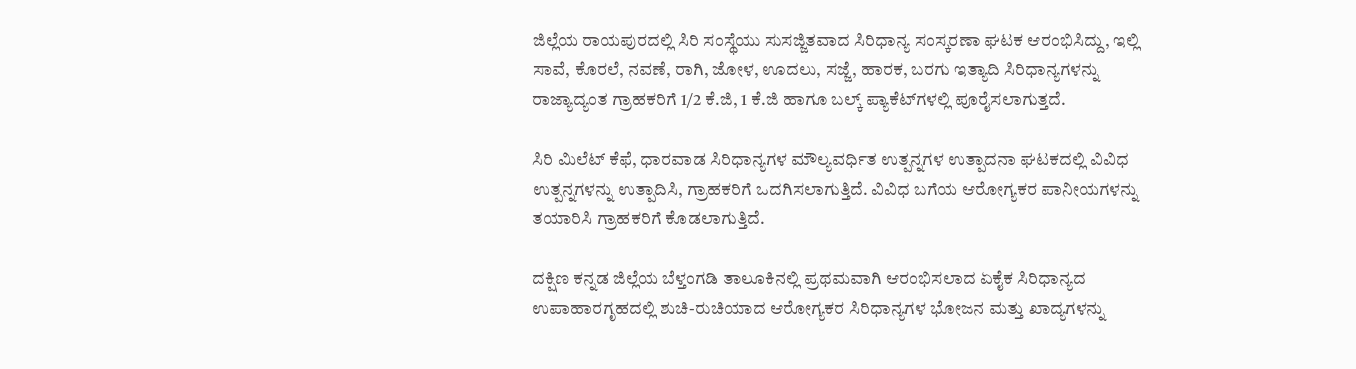ಜಿಲ್ಲೆಯ ರಾಯಪುರದಲ್ಲಿ ಸಿರಿ ಸಂಸ್ಥೆಯು ಸುಸಜ್ಜಿತವಾದ ಸಿರಿಧಾನ್ಯ ಸಂಸ್ಕರಣಾ ಘಟಕ ಆರಂಭಿಸಿದ್ದು, ಇಲ್ಲಿ ಸಾವೆ, ಕೊರಲೆ, ನವಣೆ, ರಾಗಿ, ಜೋಳ, ಊದಲು, ಸಜ್ಜೆ, ಹಾರಕ, ಬರಗು ಇತ್ಯಾದಿ ಸಿರಿಧಾನ್ಯಗಳನ್ನು ರಾಜ್ಯಾದ್ಯಂತ ಗ್ರಾಹಕರಿಗೆ 1/2 ಕೆ.ಜಿ, 1 ಕೆ.ಜಿ ಹಾಗೂ ಬಲ್ಕ್ ಪ್ಯಾಕೆಟ್‌ಗಳಲ್ಲಿ ಪೂರೈಸಲಾಗುತ್ತದೆ.

ಸಿರಿ ಮಿಲೆಟ್ ಕೆಫೆ, ಧಾರವಾಡ ಸಿರಿಧಾನ್ಯಗಳ ಮೌಲ್ಯವರ್ಧಿತ ಉತ್ಪನ್ನಗಳ ಉತ್ಪಾದನಾ ಘಟಕದಲ್ಲಿ ವಿವಿಧ ಉತ್ಪನ್ನಗಳನ್ನು ಉತ್ಪಾದಿಸಿ, ಗ್ರಾಹಕರಿಗೆ ಒದಗಿಸಲಾಗುತ್ತಿದೆ. ವಿವಿಧ ಬಗೆಯ ಆರೋಗ್ಯಕರ ಪಾನೀಯಗಳನ್ನು ತಯಾರಿಸಿ ಗ್ರಾಹಕರಿಗೆ ಕೊಡಲಾಗುತ್ತಿದೆ.

ದಕ್ಷಿಣ ಕನ್ನಡ ಜಿಲ್ಲೆಯ ಬೆಳ್ತಂಗಡಿ ತಾಲೂಕಿನಲ್ಲಿ ಪ್ರಥಮವಾಗಿ ಆರಂಭಿಸಲಾದ ಏಕೈಕ ಸಿರಿಧಾನ್ಯದ ಉಪಾಹಾರಗೃಹದಲ್ಲಿ ಶುಚಿ-ರುಚಿಯಾದ ಆರೋಗ್ಯಕರ ಸಿರಿಧಾನ್ಯಗಳ ಭೋಜನ ಮತ್ತು ಖಾದ್ಯಗಳನ್ನು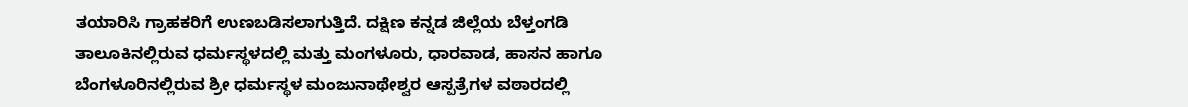ತಯಾರಿಸಿ ಗ್ರಾಹಕರಿಗೆ ಉಣಬಡಿಸಲಾಗುತ್ತಿದೆ. ದಕ್ಷಿಣ ಕನ್ನಡ ಜಿಲ್ಲೆಯ ಬೆಳ್ತಂಗಡಿ ತಾಲೂಕಿನಲ್ಲಿರುವ ಧರ್ಮಸ್ಥಳದಲ್ಲಿ ಮತ್ತು ಮಂಗಳೂರು, ಧಾರವಾಡ, ಹಾಸನ ಹಾಗೂ ಬೆಂಗಳೂರಿನಲ್ಲಿರುವ ಶ್ರೀ ಧರ್ಮಸ್ಥಳ ಮಂಜುನಾಥೇಶ್ವರ ಆಸ್ಪತ್ರೆಗಳ ವಠಾರದಲ್ಲಿ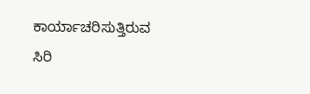ಕಾರ್ಯಾಚರಿಸುತ್ತಿರುವ ಸಿರಿ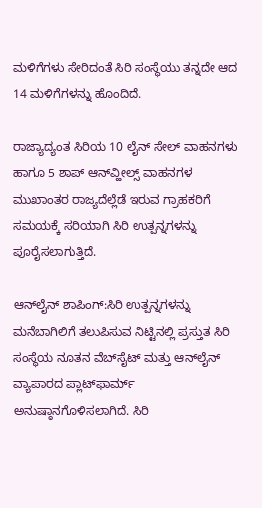ಮಳಿಗೆಗಳು ಸೇರಿದಂತೆ ಸಿರಿ ಸಂಸ್ಥೆಯು ತನ್ನದೇ ಆದ 14 ಮಳಿಗೆಗಳನ್ನು ಹೊಂದಿದೆ.

ರಾಜ್ಯಾದ್ಯಂತ ಸಿರಿಯ 10 ಲೈನ್ ಸೇಲ್ ವಾಹನಗಳು ಹಾಗೂ 5 ಶಾಪ್ ಆನ್‌ವ್ಹೀಲ್ಸ್‌ ವಾಹನಗಳ ಮುಖಾಂತರ ರಾಜ್ಯದೆಲ್ಲೆಡೆ ಇರುವ ಗ್ರಾಹಕರಿಗೆ ಸಮಯಕ್ಕೆ ಸರಿಯಾಗಿ ಸಿರಿ ಉತ್ಪನ್ನಗಳನ್ನು ಪೂರೈಸಲಾಗುತ್ತಿದೆ.

ಆನ್‌ಲೈನ್ ಶಾಪಿಂಗ್:ಸಿರಿ ಉತ್ಪನ್ನಗಳನ್ನು ಮನೆಬಾಗಿಲಿಗೆ ತಲುಪಿಸುವ ನಿಟ್ಟಿನಲ್ಲಿ ಪ್ರಸ್ತುತ ಸಿರಿ ಸಂಸ್ಥೆಯ ನೂತನ ವೆಬ್‌ಸೈಟ್ ಮತ್ತು ಆನ್‌ಲೈನ್ ವ್ಯಾಪಾರದ ಪ್ಲಾಟ್‌ಫಾರ್ಮ್ ಅನುಷ್ಠಾನಗೊಳಿಸಲಾಗಿದೆ. ಸಿರಿ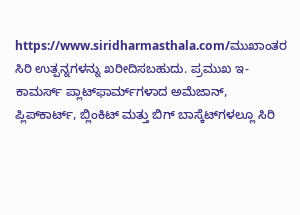https://www.siridharmasthala.com/ಮುಖಾಂತರ ಸಿರಿ ಉತ್ಪನ್ನಗಳನ್ನು ಖರೀದಿಸಬಹುದು. ಪ್ರಮುಖ ಇ-ಕಾಮರ್ಸ್ ಪ್ಲಾಟ್‌ಫಾರ್ಮ್‌ಗಳಾದ ಅಮೆಜಾನ್, ಪ್ಲಿಪ್‌ಕಾರ್ಟ್, ಬ್ಲಿಂಕಿಟ್ ಮತ್ತು ಬಿಗ್ ಬಾಸ್ಕೆಟ್‌ಗಳಲ್ಲೂ ಸಿರಿ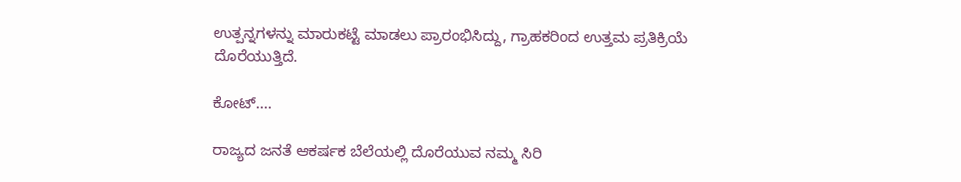ಉತ್ಪನ್ನಗಳನ್ನು ಮಾರುಕಟ್ಟೆ ಮಾಡಲು ಪ್ರಾರಂಭಿಸಿದ್ದು, ಗ್ರಾಹಕರಿಂದ ಉತ್ತಮ ಪ್ರತಿಕ್ರಿಯೆ ದೊರೆಯುತ್ತಿದೆ.

ಕೋಟ್‌....

ರಾಜ್ಯದ ಜನತೆ ಆಕರ್ಷಕ ಬೆಲೆಯಲ್ಲಿ ದೊರೆಯುವ ನಮ್ಮ ಸಿರಿ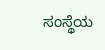ಸಂಸ್ಥೆಯ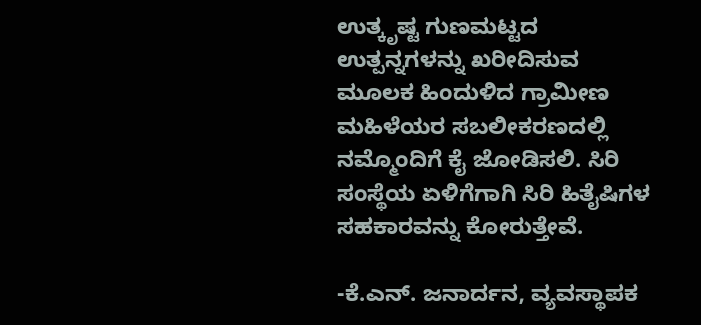ಉತ್ಕೃಷ್ಟ ಗುಣಮಟ್ಟದ ಉತ್ಪನ್ನಗಳನ್ನು ಖರೀದಿಸುವ ಮೂಲಕ ಹಿಂದುಳಿದ ಗ್ರಾಮೀಣ ಮಹಿಳೆಯರ ಸಬಲೀಕರಣದಲ್ಲಿ ನಮ್ಮೊಂದಿಗೆ ಕೈ ಜೋಡಿಸಲಿ. ಸಿರಿ ಸಂಸ್ಥೆಯ ಏಳಿಗೆಗಾಗಿ ಸಿರಿ ಹಿತೈಷಿಗಳ ಸಹಕಾರವನ್ನು ಕೋರುತ್ತೇವೆ.

-ಕೆ.ಎನ್. ಜನಾರ್ದನ, ವ್ಯವಸ್ಥಾಪಕ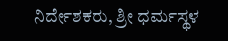ನಿರ್ದೇಶಕರು, ಶ್ರೀ ಧರ್ಮಸ್ಥಳ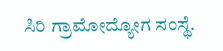ಸಿರಿ ಗ್ರಾಮೋದ್ಯೋಗ ಸಂಸ್ಥೆ.